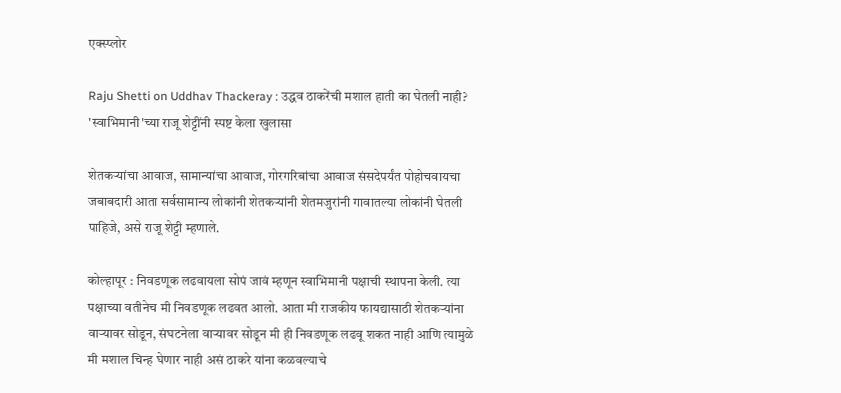एक्स्प्लोर

Raju Shetti on Uddhav Thackeray : उद्धव ठाकरेंची मशाल हाती का घेतली नाही? 'स्वाभिमानी'च्या राजू शेट्टींनी स्पष्ट केला खुलासा

शेतकऱ्यांचा आवाज, सामान्यांचा आवाज, गोरगरिबांचा आवाज संसदेपर्यंत पोहोचवायचा जबाबदारी आता सर्वसामान्य लोकांनी शेतकऱ्यांनी शेतमजुरांनी गावातल्या लोकांनी घेतली पाहिजे, असे राजू शेट्टी म्हणाले.

कोल्हापूर : निवडणूक लढवायला सोपं जावं म्हणून स्वाभिमानी पक्षाची स्थापना केली. त्या पक्षाच्या वतीनेच मी निवडणूक लढवत आलो. आता मी राजकीय फायद्यासाठी शेतकऱ्यांना वाऱ्यावर सोडून, संघटनेला वाऱ्यावर सोडून मी ही निवडणूक लढवू शकत नाही आणि त्यामुळे मी मशाल चिन्ह घेणार नाही असं ठाकरे यांना कळवल्याचे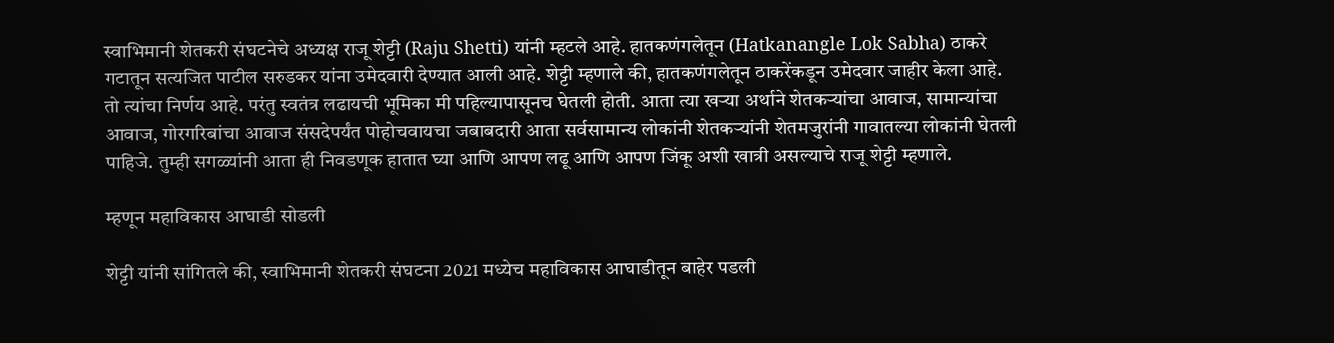स्वाभिमानी शेतकरी संघटनेचे अध्यक्ष राजू शेट्टी (Raju Shetti) यांनी म्हटले आहे. हातकणंगलेतून (Hatkanangle Lok Sabha) ठाकरे गटातून सत्यजित पाटील सरुडकर यांना उमेदवारी देण्यात आली आहे. शेट्टी म्हणाले की, हातकणंगलेतून ठाकरेंकडून उमेदवार जाहीर केला आहे. तो त्यांचा निर्णय आहे. परंतु स्वतंत्र लढायची भूमिका मी पहिल्यापासूनच घेतली होती. आता त्या खऱ्या अर्थाने शेतकऱ्यांचा आवाज, सामान्यांचा आवाज, गोरगरिबांचा आवाज संसदेपर्यंत पोहोचवायचा जबाबदारी आता सर्वसामान्य लोकांनी शेतकऱ्यांनी शेतमजुरांनी गावातल्या लोकांनी घेतली पाहिजे. तुम्ही सगळ्यांनी आता ही निवडणूक हातात घ्या आणि आपण लढू आणि आपण जिंकू अशी खात्री असल्याचे राजू शेट्टी म्हणाले.

म्हणून महाविकास आघाडी सोडली

शेट्टी यांनी सांगितले की, स्वाभिमानी शेतकरी संघटना 2021 मध्येच महाविकास आघाडीतून बाहेर पडली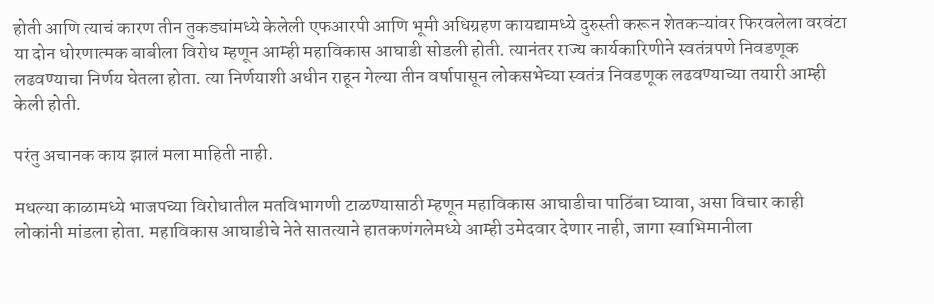होती आणि त्याचं कारण तीन तुकड्यांमध्ये केलेली एफआरपी आणि भूमी अधिग्रहण कायद्यामध्ये दुरुस्ती करून शेतकऱ्यांवर फिरवलेला वरवंटा या दोन धोरणात्मक बाबीला विरोध म्हणून आम्ही महाविकास आघाडी सोडली होती. त्यानंतर राज्य कार्यकारिणीने स्वतंत्रपणे निवडणूक लढवण्याचा निर्णय घेतला होता. त्या निर्णयाशी अधीन राहून गेल्या तीन वर्षापासून लोकसभेच्या स्वतंत्र निवडणूक लढवण्याच्या तयारी आम्ही केली होती.

परंतु अचानक काय झालं मला माहिती नाही.

मधल्या काळामध्ये भाजपच्या विरोधातील मतविभागणी टाळण्यासाठी म्हणून महाविकास आघाडीचा पाठिंबा घ्यावा, असा विचार काही लोकांनी मांडला होता. महाविकास आघाडीचे नेते सातत्याने हातकणंगलेमध्ये आम्ही उमेदवार देणार नाही, जागा स्वाभिमानीला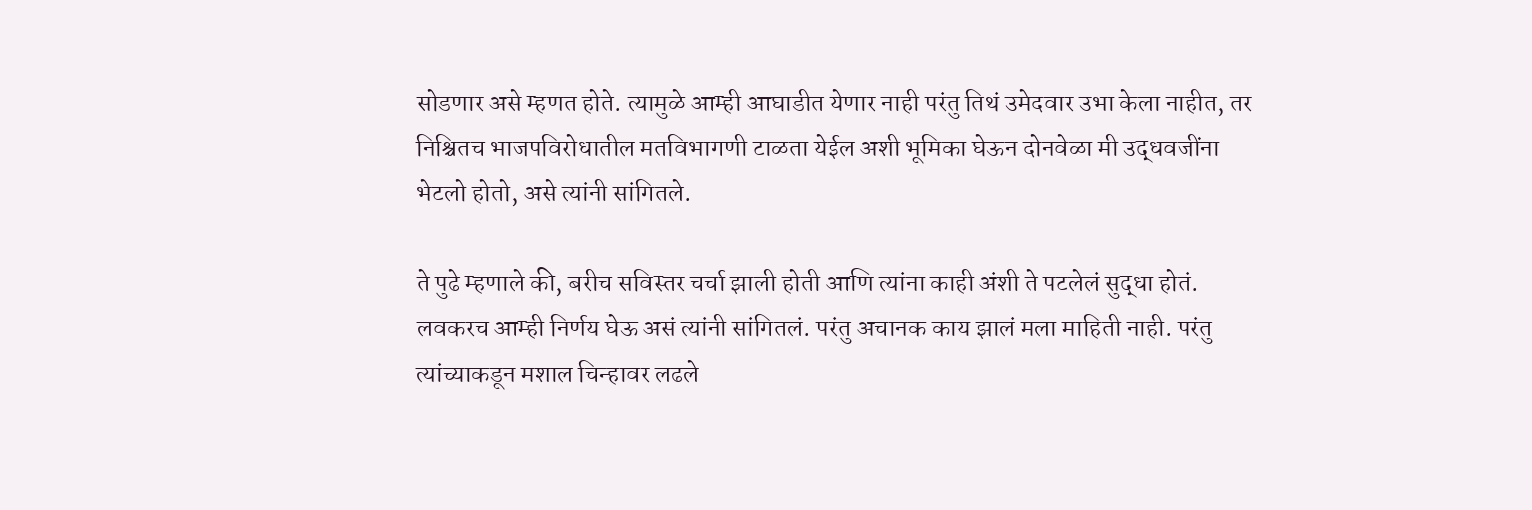सोडणार असे म्हणत होते. त्यामुळे आम्ही आघाडीत येणार नाही परंतु तिथं उमेदवार उभा केला नाहीत, तर निश्चितच भाजपविरोधातील मतविभागणी टाळता येईल अशी भूमिका घेऊन दोनवेळा मी उद्धवजींना भेटलो होतो, असे त्यांनी सांगितले.

ते पुढे म्हणाले की, बरीच सविस्तर चर्चा झाली होती आणि त्यांना काही अंशी ते पटलेलं सुद्धा होतं. लवकरच आम्ही निर्णय घेऊ असं त्यांनी सांगितलं. परंतु अचानक काय झालं मला माहिती नाही. परंतु त्यांच्याकडून मशाल चिन्हावर लढले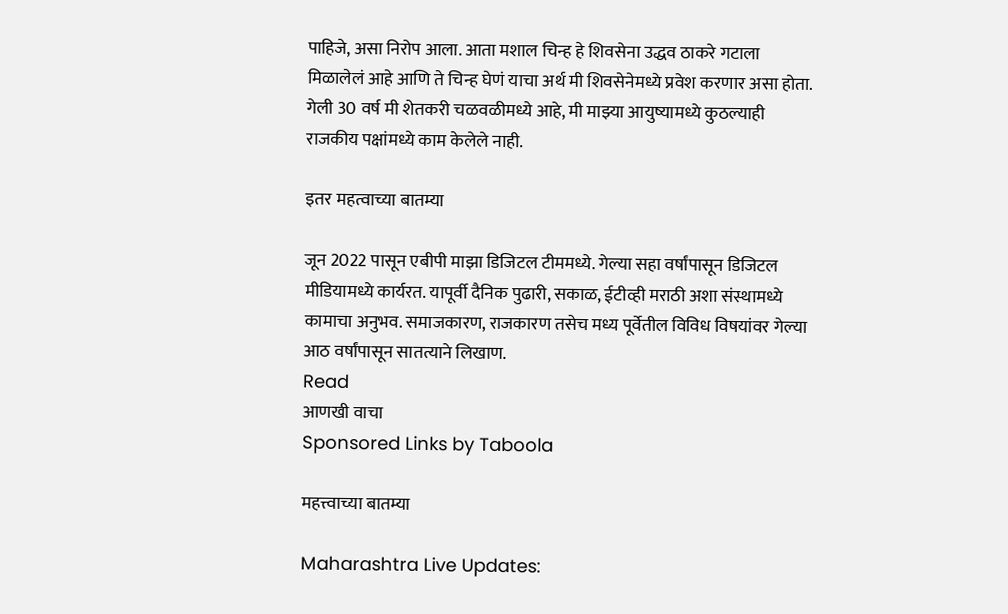पाहिजे, असा निरोप आला. आता मशाल चिन्ह हे शिवसेना उद्धव ठाकरे गटाला मिळालेलं आहे आणि ते चिन्ह घेणं याचा अर्थ मी शिवसेनेमध्ये प्रवेश करणार असा होता. गेली 30 वर्ष मी शेतकरी चळवळीमध्ये आहे, मी माझ्या आयुष्यामध्ये कुठल्याही राजकीय पक्षांमध्ये काम केलेले नाही.

इतर महत्वाच्या बातम्या

जून 2022 पासून एबीपी माझा डिजिटल टीममध्ये. गेल्या सहा वर्षांपासून डिजिटल मीडियामध्ये कार्यरत. यापूर्वी दैनिक पुढारी, सकाळ, ईटीव्ही मराठी अशा संस्थामध्ये कामाचा अनुभव. समाजकारण, राजकारण तसेच मध्य पूर्वेतील विविध विषयांवर गेल्या आठ वर्षांपासून सातत्याने लिखाण.
Read
आणखी वाचा
Sponsored Links by Taboola

महत्त्वाच्या बातम्या

Maharashtra Live Updates: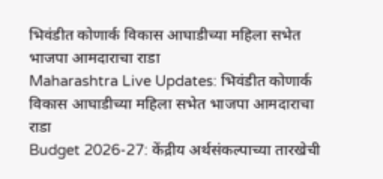भिवंडीत कोणार्क विकास आघाडीच्या महिला सभेत भाजपा आमदाराचा राडा
Maharashtra Live Updates: भिवंडीत कोणार्क विकास आघाडीच्या महिला सभेत भाजपा आमदाराचा राडा
Budget 2026-27: केंद्रीय अर्थसंकल्पाच्या तारखेची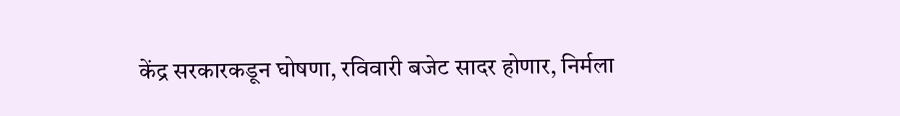केंद्र सरकारकडून घोषणा, रविवारी बजेट सादर होणार, निर्मला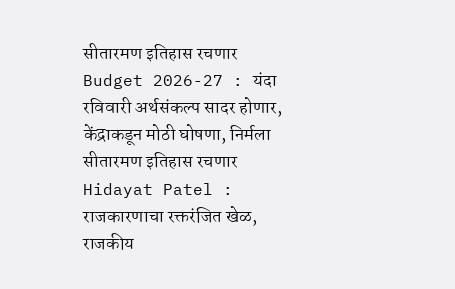सीतारमण इतिहास रचणार
Budget 2026-27 : यंदा रविवारी अर्थसंकल्प सादर होणार, केंद्राकडून मोठी घोषणा, निर्मला सीतारमण इतिहास रचणार
Hidayat Patel : राजकारणाचा रक्तरंजित खेळ, राजकीय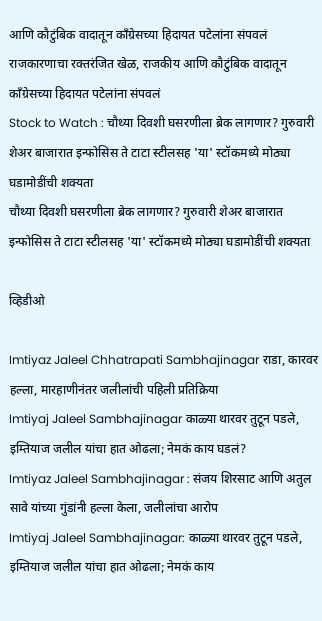आणि कौटुंबिक वादातून काँग्रेसच्या हिदायत पटेलांना संपवलं
राजकारणाचा रक्तरंजित खेळ, राजकीय आणि कौटुंबिक वादातून काँग्रेसच्या हिदायत पटेलांना संपवलं
Stock to Watch : चौथ्या दिवशी घसरणीला ब्रेक लागणार? गुरुवारी शेअर बाजारात इन्फोसिस ते टाटा स्टीलसह 'या' स्टॉकमध्ये मोठ्या घडामोडींची शक्यता
चौथ्या दिवशी घसरणीला ब्रेक लागणार? गुरुवारी शेअर बाजारात इन्फोसिस ते टाटा स्टीलसह 'या' स्टॉकमध्ये मोठ्या घडामोडींची शक्यता

व्हिडीओ

Imtiyaz Jaleel Chhatrapati Sambhajinagar राडा, कारवर हल्ला, मारहाणीनंतर जलीलांची पहिली प्रतिक्रिया
Imtiyaj Jaleel Sambhajinagar काळ्या थारवर तुटून पडले, इम्तियाज जलील यांचा हात ओढला; नेमकं काय घडलं?
Imtiyaz Jaleel Sambhajinagar : संजय शिरसाट आणि अतुल सावे यांच्या गुंडांनी हल्ला केला, जलीलांचा आरोप
Imtiyaj Jaleel Sambhajinagar: काळ्या थारवर तुटून पडले, इम्तियाज जलील यांचा हात ओढला; नेमकं काय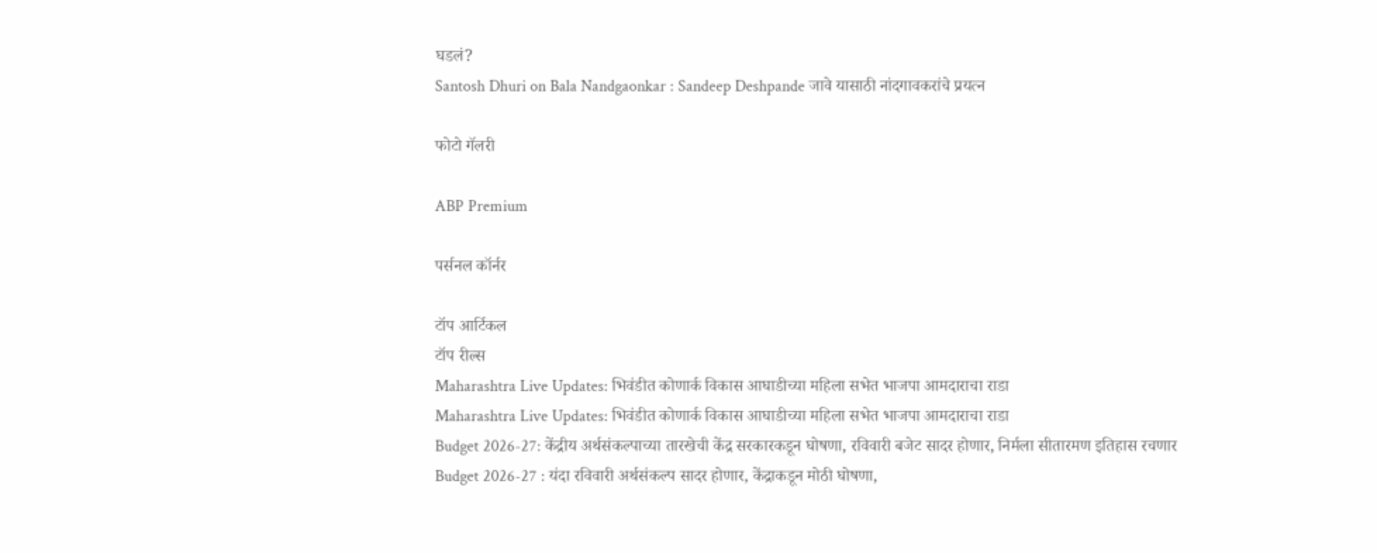घडलं?
Santosh Dhuri on Bala Nandgaonkar : Sandeep Deshpande जावे यासाठी नांदगावकरांचे प्रयत्न

फोटो गॅलरी

ABP Premium

पर्सनल कॉर्नर

टॉप आर्टिकल
टॉप रील्स
Maharashtra Live Updates: भिवंडीत कोणार्क विकास आघाडीच्या महिला सभेत भाजपा आमदाराचा राडा
Maharashtra Live Updates: भिवंडीत कोणार्क विकास आघाडीच्या महिला सभेत भाजपा आमदाराचा राडा
Budget 2026-27: केंद्रीय अर्थसंकल्पाच्या तारखेची केंद्र सरकारकडून घोषणा, रविवारी बजेट सादर होणार, निर्मला सीतारमण इतिहास रचणार
Budget 2026-27 : यंदा रविवारी अर्थसंकल्प सादर होणार, केंद्राकडून मोठी घोषणा,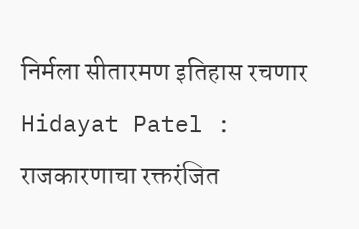निर्मला सीतारमण इतिहास रचणार
Hidayat Patel : राजकारणाचा रक्तरंजित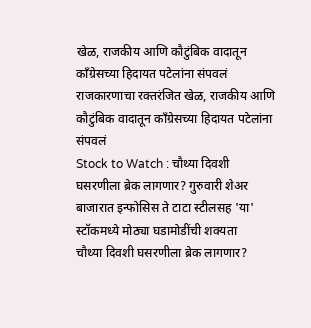खेळ, राजकीय आणि कौटुंबिक वादातून काँग्रेसच्या हिदायत पटेलांना संपवलं
राजकारणाचा रक्तरंजित खेळ, राजकीय आणि कौटुंबिक वादातून काँग्रेसच्या हिदायत पटेलांना संपवलं
Stock to Watch : चौथ्या दिवशी घसरणीला ब्रेक लागणार? गुरुवारी शेअर बाजारात इन्फोसिस ते टाटा स्टीलसह 'या' स्टॉकमध्ये मोठ्या घडामोडींची शक्यता
चौथ्या दिवशी घसरणीला ब्रेक लागणार?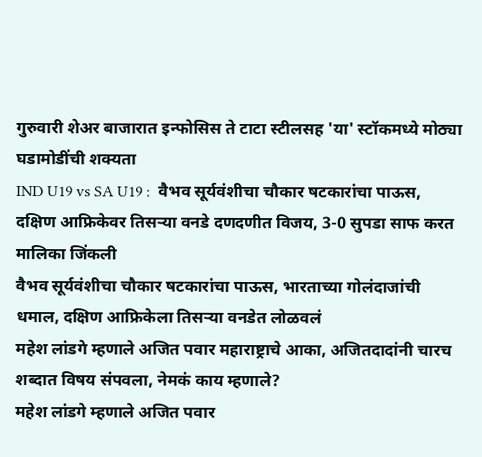गुरुवारी शेअर बाजारात इन्फोसिस ते टाटा स्टीलसह 'या' स्टॉकमध्ये मोठ्या घडामोडींची शक्यता
IND U19 vs SA U19 :  वैभव सूर्यवंशीचा चौकार षटकारांचा पाऊस, दक्षिण आफ्रिकेवर तिसऱ्या वनडे दणदणीत विजय, 3-0 सुपडा साफ करत मालिका जिंकली
वैभव सूर्यवंशीचा चौकार षटकारांचा पाऊस, भारताच्या गोलंदाजांची धमाल, दक्षिण आफ्रिकेला तिसऱ्या वनडेत लोळवलं
महेश लांडगे म्हणाले अजित पवार महाराष्ट्राचे आका, अजितदादांनी चारच शब्दात विषय संपवला, नेमकं काय म्हणाले?
महेश लांडगे म्हणाले अजित पवार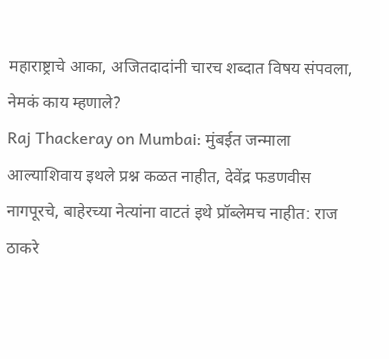महाराष्ट्राचे आका, अजितदादांनी चारच शब्दात विषय संपवला, नेमकं काय म्हणाले?
Raj Thackeray on Mumbai: मुंबईत जन्माला आल्याशिवाय इथले प्रश्न कळत नाहीत, देवेंद्र फडणवीस नागपूरचे, बाहेरच्या नेत्यांना वाटतं इथे प्रॉब्लेमच नाहीत: राज ठाकरे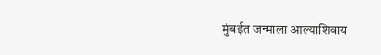मुंबईत जन्माला आल्याशिवाय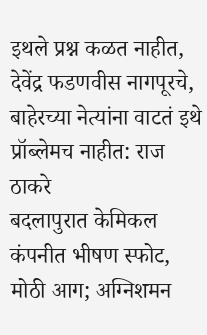इथले प्रश्न कळत नाहीत, देवेंद्र फडणवीस नागपूरचे, बाहेरच्या नेत्यांना वाटतं इथे प्रॉब्लेमच नाहीत: राज ठाकरे
बदलापुरात केमिकल कंपनीत भीषण स्फोट, मोठी आग; अग्निशमन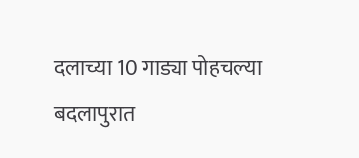दलाच्या 10 गाड्या पोहचल्या
बदलापुरात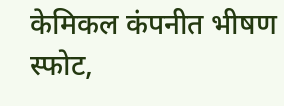केमिकल कंपनीत भीषण स्फोट,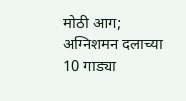मोठी आग; अग्निशमन दलाच्या 10 गाड्या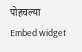पोहचल्या
Embed widget